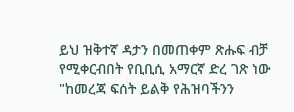ይህ ዝቅተኛ ዳታን በመጠቀም ጽሑፍ ብቻ የሚቀርብበት የቢቢሲ አማርኛ ድረ ገጽ ነው
"ከመረጃ ፍሰት ይልቅ የሕዝባችንን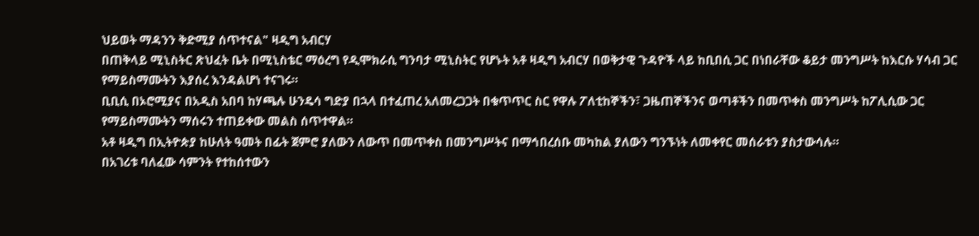ህይወት ማዳንን ቅድሚያ ሰጥተናል" ዛዲግ አብርሃ
በጠቅላይ ሚኒስትር ጽህፈት ቤት በሚኒስቴር ማዕረግ የዲሞክራሲ ግንባታ ሚኒስትር የሆኑት አቶ ዛዲግ አብርሃ በወቅታዊ ጉዳዮች ላይ ከቢበሲ ጋር በነበራቸው ቆይታ መንግሥት ከእርሱ ሃሳብ ጋር የማይስማሙትን እያሰረ እንዳልሆነ ተናገሩ።
ቢቢሲ በኦሮሚያና በአዲስ አበባ ከሃጫሉ ሁንዴሳ ግድያ በኋላ በተፈጠረ አለመረጋጋት በቁጥጥር ስር የዋሉ ፖለቲከኞችን፣ ጋዜጠኞችንና ወጣቶችን በመጥቀስ መንግሥት ከፖሊሲው ጋር የማይስማሙትን ማሰሩን ተጠይቀው መልስ ሰጥተዋል።
አቶ ዛዲግ በኢትዮጵያ ከሁለት ዓመት በፊት ጀምሮ ያለውን ለውጥ በመጥቀስ በመንግሥትና በማኅበረሰቡ መካከል ያለውን ግንኙነት ለመቀየር መሰራቱን ያስታውሳሉ።
በአገሪቱ ባለፈው ሳምንት የተከሰተውን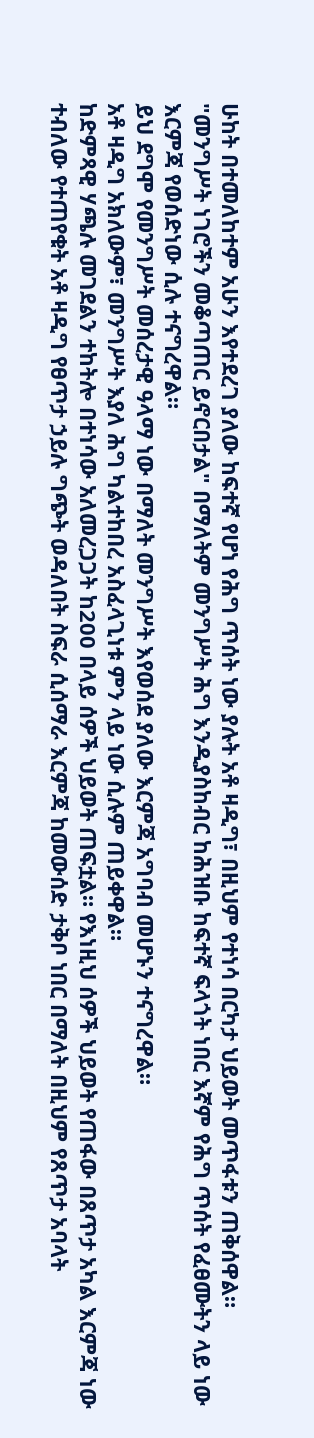ሁከት በተመለከተም አሁን እየተደረገ ያለው ከፍተኛ የሆነ የሕግ ጥሰት ነው ያሉት አቶ ዛዲግ፣ በዚህም የተነሳ በርካታ ህይወት መጥፋቱን ጠቅሰዋል።
"መንግሥት ነገሮችን መቆጣጠር ይኖርበታል" በማለትም መንግሥት ሕግ እንዲያስከብር ከሕዝቡ ከፍተኛ ፍላጎት ነበር እኛም የሕግ ጥሰት የፈፀሙትን ላይ ነው እርምጃ የወሰድነው ሲሉ ተናግረዋል።
ይህ ደግሞ የመንግሥት መሰረታዊ ዓላማ ነው በማለት መንግሥት እየወሰደ ያለው እርምጃ አግባብ መሆኑን ተናግረዋል።
አቶ ዛዲግ አክለውም፣ መንግሥት እያለ ሕግ ካልተከበረ አስፈላጊነቱ ምን ላይ ነው ሲሉም ጠይቀዋል።
ከድምጻዊ ሃጫሉ መገደልን ተከትሎ በተነሳው አለመረጋጋት ከ200 በላይ ሰዎች ህይወት ጠፍቷል። የእነዚህ ሰዎች ህይወት የጠፋው በጸጥታ አካል እርምጃ ነው ተብለው የተጠየቁት አቶ ዛዲግ የፀጥታ ኃይሉ ግጭት ወዳለበት ስፍራ ሲሰማራ እርምጃ ከመውሰድ ታቅቦ ነበር በማለት በዚህም የጸጥታ አባላት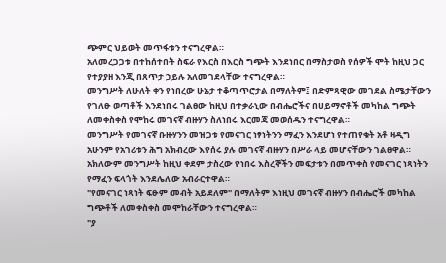ጭምር ህይወት መጥፋቱን ተናግረዋል።
አለመረጋጋቱ በተከሰተበት ስፍራ የእርስ በእርስ ግጭት እንደነበር በማስታወስ የሰዎች ሞት ከዚህ ጋር የተያያዘ እንጂ በጸጥታ ኃይሉ አለመገደላቸው ተናግረዋል።
መንግሥት ለሁለት ቀን የነበረው ሁኔታ ተቆጣጥሮታል በማለትም፤ በድምጻዊው መገደል ስሜታቸውን የገለፁ ወጣቶች እንደነበሩ ገልፀው ከዚህ በተቃራኒው በብሔሮችና በሀይማኖቶች መካከል ግጭት ለመቀስቀስ የሞከሩ መገናኛ ብዙሃን ስለነበሩ እርመጃ መወሰዱን ተናግረዋል።
መንግሥት የመገናኛ ቡዙሃንን መዝጋቱ የመናገር ነፃነትንን ማፈን እንደሆነ የተጠየቁት አቶ ዛዲግ አሁንም የአገሪቱን ሕግ አክብረው እየሰሩ ያሉ መገናኛ ብዙሃን በሥራ ላይ መሆናቸውን ገልፀዋል።
አክለውም መንግሥት ከዚህ ቀደም ታስረው የነበሩ እስረኞችን መፍታቱን በመጥቀስ የመናገር ነጻነትን የማፈን ፍላጎት እንደሌለው አብራርተዋል።
"የመናገር ነጻነት ፍፁም መብት አይደለም" በማለትም እነዚህ መገናኛ ብዙሃን በብሔሮች መካከል ግጭቶች ለመቀስቀስ መሞከራቸውን ተናግረዋል።
"ያ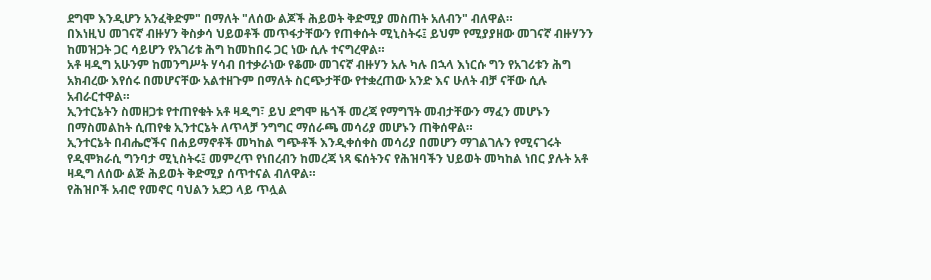ደግሞ እንዲሆን አንፈቅድም" በማለት "ለሰው ልጆች ሕይወት ቅድሚያ መስጠት አለብን" ብለዋል።
በእነዚህ መገናኛ ብዙሃን ቅስቃሳ ህይወቶች መጥፋታቸውን የጠቀሱት ሚኒስትሩ፤ ይህም የሚያያዘው መገናኛ ብዙሃንን ከመዝጋት ጋር ሳይሆን የአገሪቱ ሕግ ከመከበሩ ጋር ነው ሲሉ ተናግረዋል።
አቶ ዛዲግ አሁንም ከመንግሥት ሃሳብ በተቃራነው የቆሙ መገናኛ ብዙሃን አሉ ካሉ በኋላ እነርሱ ግን የአገሪቱን ሕግ አክብረው እየሰሩ በመሆናቸው አልተዘጉም በማለት ስርጭታቸው የተቋረጠው አንድ እና ሁለት ብቻ ናቸው ሲሉ አብራርተዋል።
ኢንተርኔትን ስመዘጋቱ የተጠየቁት አቶ ዛዲግ፣ ይህ ደግሞ ዜጎች መረጃ የማግኘት መብታቸውን ማፈን መሆኑን በማስመልከት ሲጠየቁ ኢንተርኔት ለጥላቻ ንግግር ማሰራጫ መሳሪያ መሆኑን ጠቅሰዋል።
ኢንተርኔት በብሔሮችና በሐይማኖቶች መካከል ግጭቶች እንዲቀሰቀስ መሳሪያ በመሆን ማገልገሉን የሚናገሩት የዲሞክራሲ ግንባታ ሚኒስትሩ፤ መምረጥ የነበረብን ከመረጃ ነጻ ፍሰትንና የሕዝባችን ህይወት መካከል ነበር ያሉት አቶ ዛዲግ ለሰው ልጅ ሕይወት ቅድሚያ ሰጥተናል ብለዋል።
የሕዝቦች አብሮ የመኖር ባህልን አደጋ ላይ ጥሏል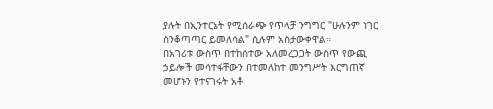ያሉት በኢንተርኔት የሚሰራጭ የጥላቻ ንግግር "ሁሉንም ነገር ስንቆጣጣር ይመለሳል" ሲሉም አስታውቀዋል።
በአገሪቱ ውስጥ በተከሰተው አለመረጋጋት ውስጥ የውጪ ኃይሎች መሳተፋቸውን በተመለከተ መንግሥት እርግጠኛ መሆኑን የተናገሩት አቶ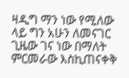ዛዲግ ማን ነው የሚለው ላይ ግን አሁን ለመናገር ጊዜው ገና ነው በማለት ምርመራው እስኪጠናቀቅ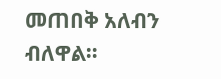መጠበቅ አለብን ብለዋል።